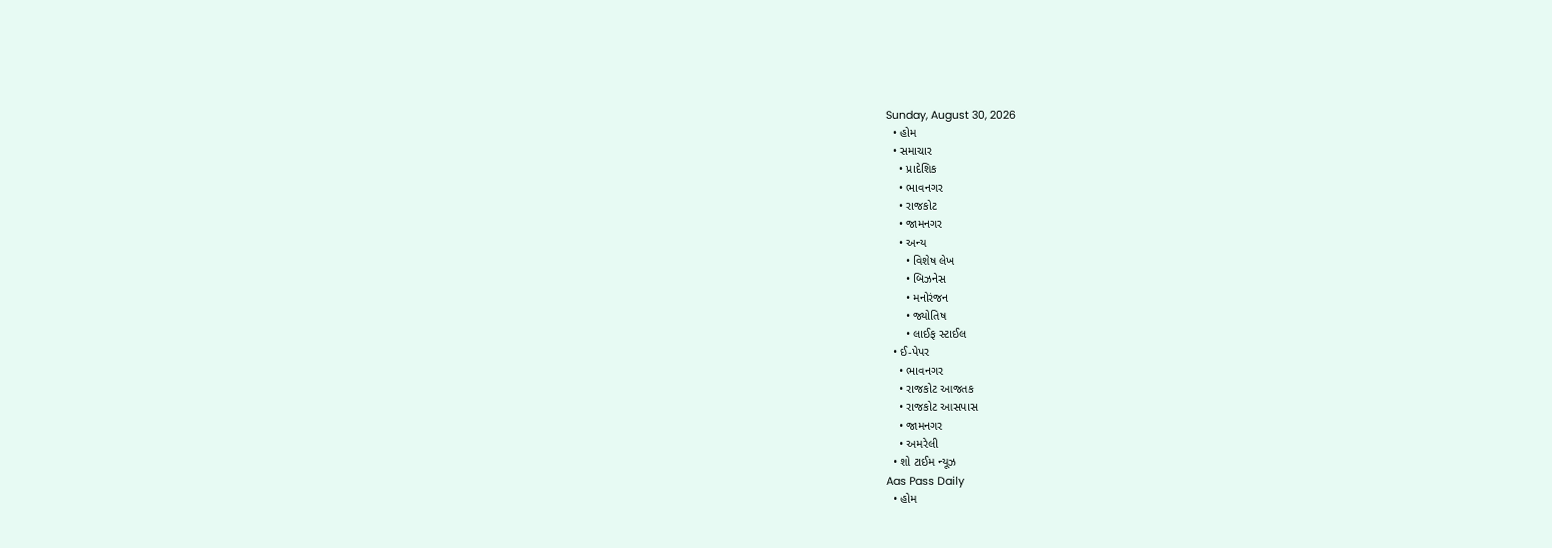Sunday, August 30, 2026
  • હોમ
  • સમાચાર
    • પ્રાદેશિક
    • ભાવનગર
    • રાજકોટ
    • જામનગર
    • અન્ય
      • વિશેષ લેખ
      • બિઝનેસ
      • મનોરંજન
      • જ્યોતિષ
      • લાઈફ સ્ટાઈલ
  • ઈ-પેપર
    • ભાવનગર
    • રાજકોટ આજતક
    • રાજકોટ આસપાસ
    • જામનગર
    • અમરેલી
  • શો ટાઈમ ન્યૂઝ
Aas Pass Daily
  • હોમ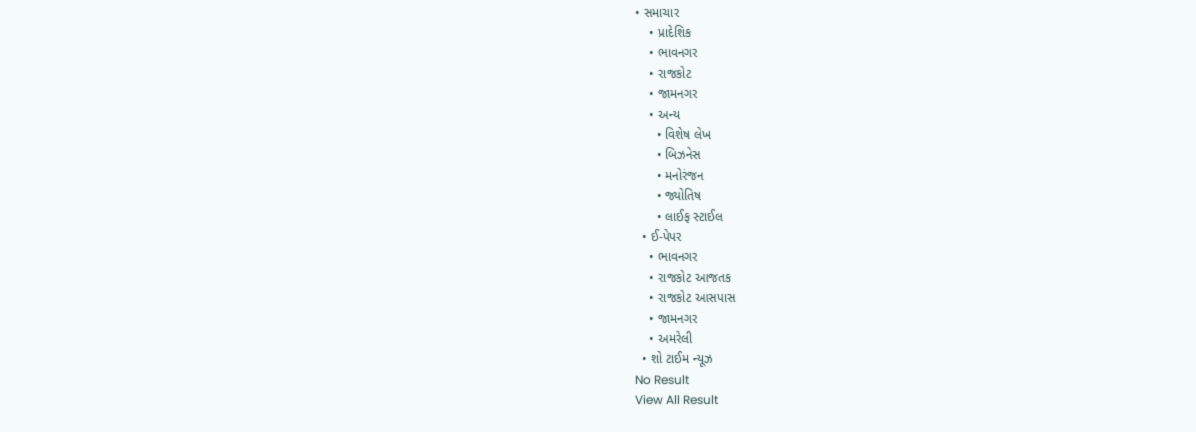• સમાચાર
    • પ્રાદેશિક
    • ભાવનગર
    • રાજકોટ
    • જામનગર
    • અન્ય
      • વિશેષ લેખ
      • બિઝનેસ
      • મનોરંજન
      • જ્યોતિષ
      • લાઈફ સ્ટાઈલ
  • ઈ-પેપર
    • ભાવનગર
    • રાજકોટ આજતક
    • રાજકોટ આસપાસ
    • જામનગર
    • અમરેલી
  • શો ટાઈમ ન્યૂઝ
No Result
View All Result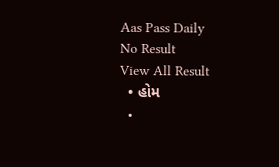Aas Pass Daily
No Result
View All Result
  • હોમ
  •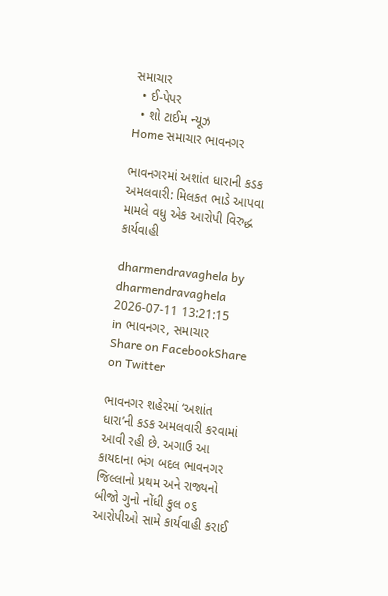સમાચાર
  • ઈ-પેપર
  • શો ટાઈમ ન્યૂઝ
Home સમાચાર ભાવનગર

ભાવનગરમાં અશાંત ધારાની કડક અમલવારી: મિલકત ભાડે આપવા મામલે વધુ એક આરોપી વિરુદ્ધ કાર્યવાહી

dharmendravaghela by dharmendravaghela
2026-07-11 13:21:15
in ભાવનગર, સમાચાર
Share on FacebookShare on Twitter

ભાવનગર શહેરમાં ‘અશાંત ધારા’ની કડક અમલવારી કરવામાં આવી રહી છે. અગાઉ આ કાયદાના ભંગ બદલ ભાવનગર જિલ્લાનો પ્રથમ અને રાજ્યનો બીજો ગુનો નોંધી કુલ ૦૬ આરોપીઓ સામે કાર્યવાહી કરાઈ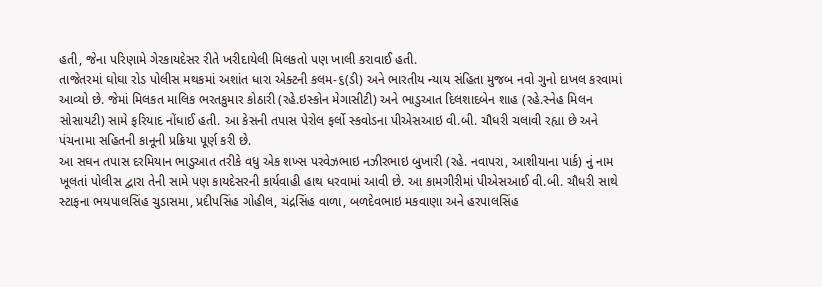હતી, જેના પરિણામે ગેરકાયદેસર રીતે ખરીદાયેલી મિલકતો પણ ખાલી કરાવાઈ હતી.
તાજેતરમાં ઘોઘા રોડ પોલીસ મથકમાં અશાંત ધારા એક્ટની કલમ-૬(ડી) અને ભારતીય ન્યાય સંહિતા મુજબ નવો ગુનો દાખલ કરવામાં આવ્યો છે. જેમાં મિલકત માલિક ભરતકુમાર કોઠારી (રહે.ઇસ્કોન મેગાસીટી) અને ભાડુઆત દિલશાદબેન શાહ (રહે.સ્નેહ મિલન સોસાયટી) સામે ફરિયાદ નોંધાઈ હતી. આ કેસની તપાસ પેરોલ ફર્લો સ્કવોડના પીએસઆઇ વી.બી. ચૌધરી ચલાવી રહ્યા છે અને પંચનામા સહિતની કાનૂની પ્રક્રિયા પૂર્ણ કરી છે.
આ સઘન તપાસ દરમિયાન ભાડુઆત તરીકે વધુ એક શખ્સ પરવેઝભાઇ નઝીરભાઇ બુખારી (રહે. નવાપરા, આશીયાના પાર્ક) નું નામ ખૂલતાં પોલીસ દ્વારા તેની સામે પણ કાયદેસરની કાર્યવાહી હાથ ધરવામાં આવી છે. આ કામગીરીમાં પીએસઆઈ વી.બી. ચૌધરી સાથે સ્ટાફના ભયપાલસિંહ ચુડાસમા, પ્રદીપસિંહ ગોહીલ, ચંદ્રસિંહ વાળા, બળદેવભાઇ મકવાણા અને હરપાલસિંહ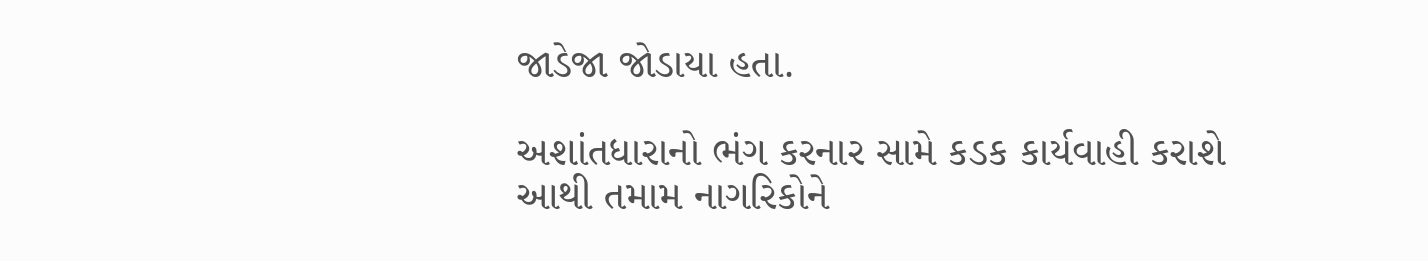જાડેજા જોડાયા હતા.

અશાંતધારાનો ભંગ કરનાર સામે કડક કાર્યવાહી કરાશે
આથી તમામ નાગરિકોને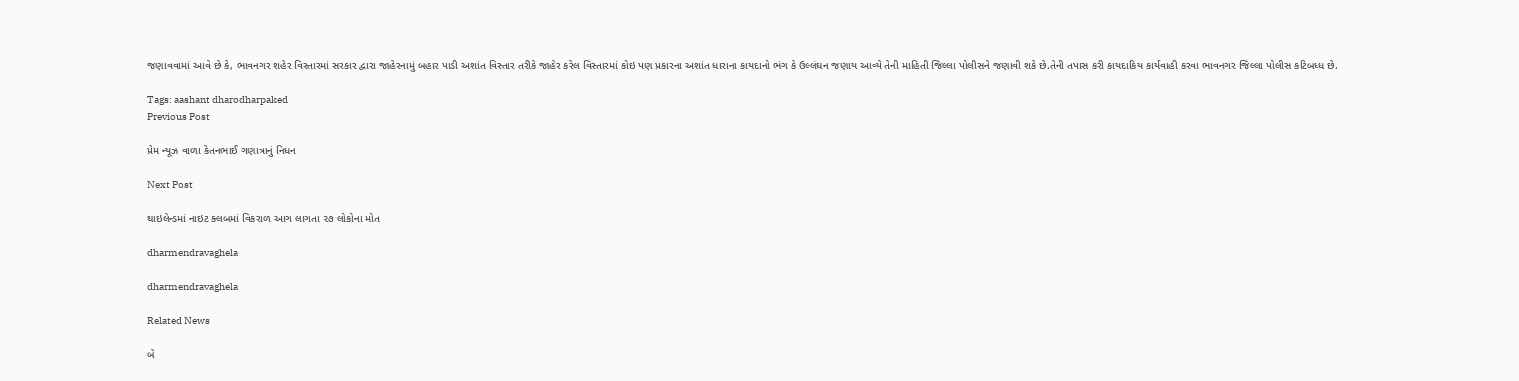જણાવવામાં આવે છે કે, ભાવનગર શહેર વિસ્તારમાં સરકાર દ્વારા જાહેરનામું બહાર પાડી અશાંત વિસ્તાર તરીકે જાહેર કરેલ વિસ્તારમાં કોઇ પણ પ્રકારના અશાંત ધારાના કાયદાનો ભંગ કે ઉલ્લંઘન જણાય આવ્યે તેની માહિતી જિલ્લા પોલીસને જણાવી શકે છે.તેની તપાસ કરી કાયદાકિય કાર્યવાહી કરવા ભાવનગર જિલ્લા પોલીસ કટિબધ્ધ છે.

Tags: aashant dharodharpaked
Previous Post

પ્રેમ ન્યૂઝ વાળા કેતનભાઈ ગણાત્રાનું નિધન

Next Post

થાઇલેન્ડમાં નાઇટ ક્લબમાં વિકરાળ આગ લાગતા ૨૭ લોકોના મોત

dharmendravaghela

dharmendravaghela

Related News

બે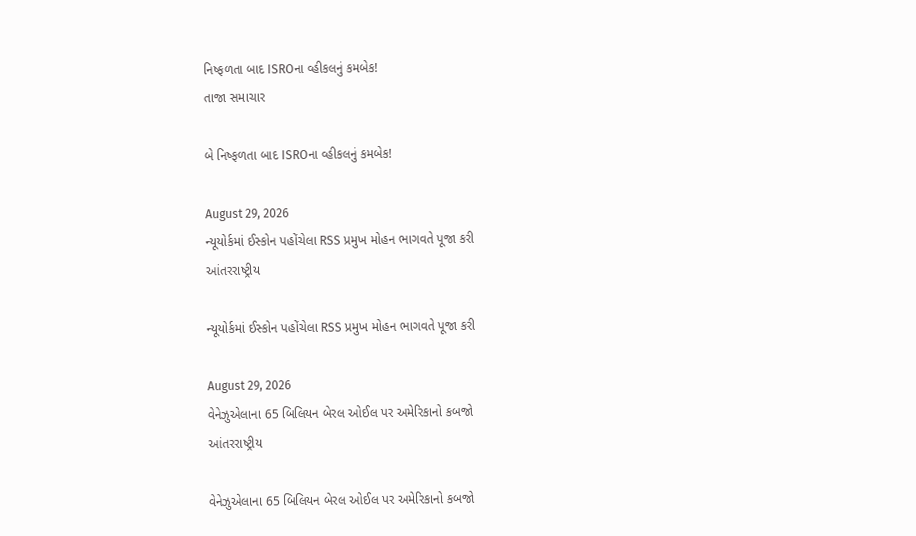નિષ્ફળતા બાદ ISROના વ્હીકલનું કમબેક!
તાજા સમાચાર

બે નિષ્ફળતા બાદ ISROના વ્હીકલનું કમબેક!

August 29, 2026
ન્યૂયોર્કમાં ઈસ્કોન પહોંચેલા RSS પ્રમુખ મોહન ભાગવતે પૂજા કરી
આંતરરાષ્ટ્રીય

ન્યૂયોર્કમાં ઈસ્કોન પહોંચેલા RSS પ્રમુખ મોહન ભાગવતે પૂજા કરી

August 29, 2026
વેનેઝુએલાના 65 બિલિયન બેરલ ઓઈલ પર અમેરિકાનો કબજો
આંતરરાષ્ટ્રીય

વેનેઝુએલાના 65 બિલિયન બેરલ ઓઈલ પર અમેરિકાનો કબજો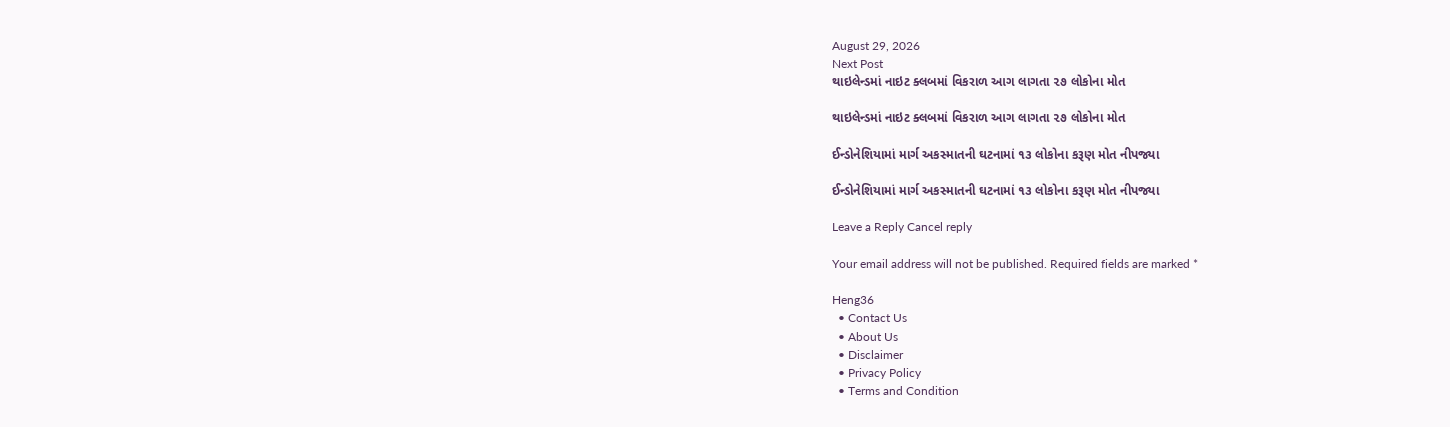August 29, 2026
Next Post
થાઇલેન્ડમાં નાઇટ ક્લબમાં વિકરાળ આગ લાગતા ૨૭ લોકોના મોત

થાઇલેન્ડમાં નાઇટ ક્લબમાં વિકરાળ આગ લાગતા ૨૭ લોકોના મોત

ઈન્ડોનેશિયામાં માર્ગ અકસ્માતની ઘટનામાં ૧૩ લોકોના કરૂણ મોત નીપજ્યા

ઈન્ડોનેશિયામાં માર્ગ અકસ્માતની ઘટનામાં ૧૩ લોકોના કરૂણ મોત નીપજ્યા

Leave a Reply Cancel reply

Your email address will not be published. Required fields are marked *

Heng36
  • Contact Us
  • About Us
  • Disclaimer
  • Privacy Policy
  • Terms and Condition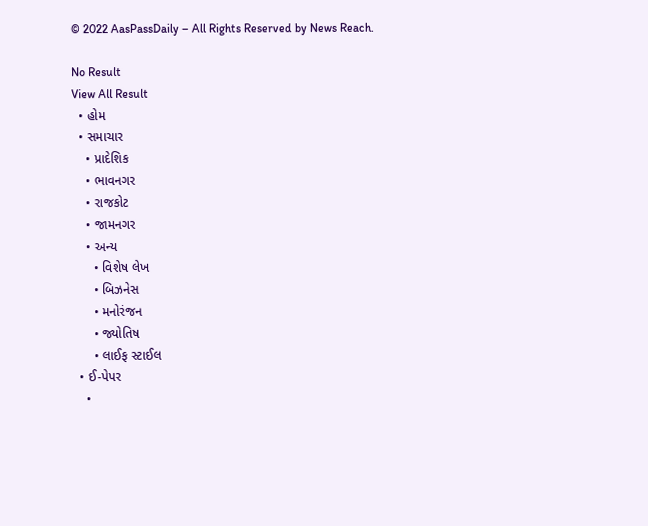© 2022 AasPassDaily – All Rights Reserved by News Reach.

No Result
View All Result
  • હોમ
  • સમાચાર
    • પ્રાદેશિક
    • ભાવનગર
    • રાજકોટ
    • જામનગર
    • અન્ય
      • વિશેષ લેખ
      • બિઝનેસ
      • મનોરંજન
      • જ્યોતિષ
      • લાઈફ સ્ટાઈલ
  • ઈ-પેપર
    •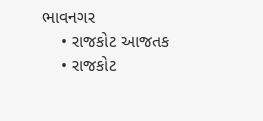ભાવનગર
    • રાજકોટ આજતક
    • રાજકોટ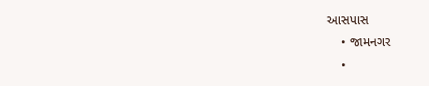આસપાસ
    • જામનગર
    •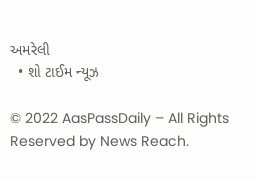અમરેલી
  • શો ટાઈમ ન્યૂઝ

© 2022 AasPassDaily – All Rights Reserved by News Reach.